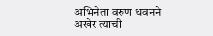अभिनेता वरुण धवनने अखेर त्याची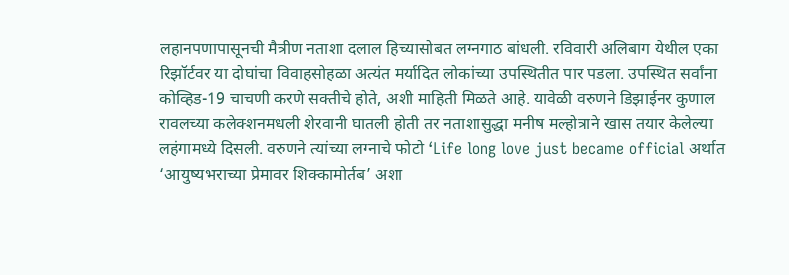लहानपणापासूनची मैत्रीण नताशा दलाल हिच्यासोबत लग्नगाठ बांधली. रविवारी अलिबाग येथील एका रिझॉर्टवर या दोघांचा विवाहसोहळा अत्यंत मर्यादित लोकांच्या उपस्थितीत पार पडला. उपस्थित सर्वांना कोव्हिड-19 चाचणी करणे सक्तीचे होते, अशी माहिती मिळते आहे. यावेळी वरुणने डिझाईनर कुणाल रावलच्या कलेक्शनमधली शेरवानी घातली होती तर नताशासुद्धा मनीष मल्होत्राने खास तयार केलेल्या लहंगामध्ये दिसली. वरुणने त्यांच्या लग्नाचे फोटो ‘Life long love just became official अर्थात ‘आयुष्यभराच्या प्रेमावर शिक्कामोर्तब’ अशा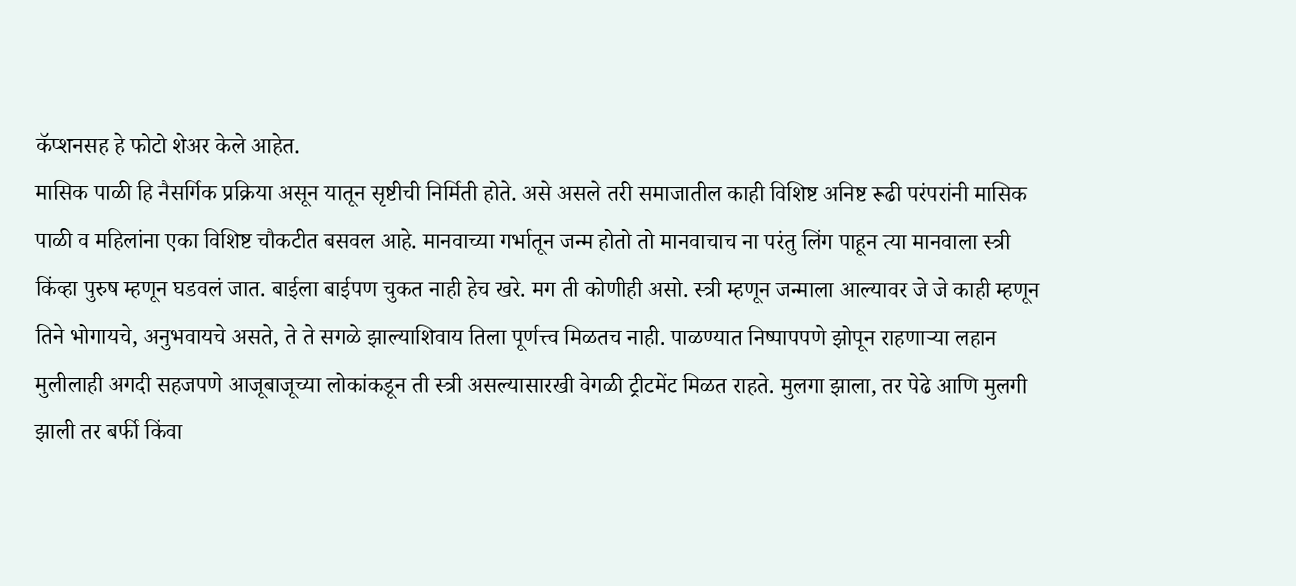कॅप्शनसह हे फोटो शेअर केले आहेत.
मासिक पाळी हि नैसर्गिक प्रक्रिया असून यातून सृष्टीची निर्मिती होते. असे असले तरी समाजातील काही विशिष्ट अनिष्ट रूढी परंपरांनी मासिक पाळी व महिलांना एका विशिष्ट चौकटीत बसवल आहे. मानवाच्या गर्भातून जन्म होतो तो मानवाचाच ना परंतु लिंग पाहून त्या मानवाला स्त्री किंव्हा पुरुष म्हणून घडवलं जात. बाईला बाईपण चुकत नाही हेच खरे. मग ती कोणीही असो. स्त्री म्हणून जन्माला आल्यावर जे जे काही म्हणून तिने भोगायचे, अनुभवायचे असते, ते ते सगळे झाल्याशिवाय तिला पूर्णत्त्व मिळतच नाही. पाळण्यात निष्पापपणे झोपून राहणाऱ्या लहान मुलीलाही अगदी सहजपणे आजूबाजूच्या लोकांकडून ती स्त्री असल्यासारखी वेगळी ट्रीटमेंट मिळत राहते. मुलगा झाला, तर पेढे आणि मुलगी झाली तर बर्फी किंवा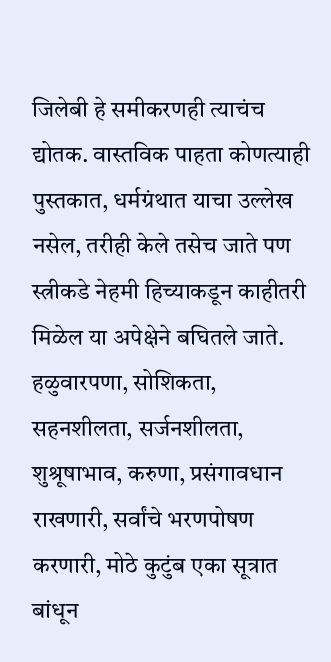जिलेबी हे समीकरणही त्याचंच द्योतक. वास्तविक पाहता कोणत्याही पुस्तकात, धर्मग्रंथात याचा उल्लेख नसेल, तरीही केले तसेच जाते पण स्त्रीकडे नेहमी हिच्याकडून काहीतरी मिळेल या अपेक्षेने बघितले जाते. हळुवारपणा, सोशिकता, सहनशीलता, सर्जनशीलता, शुश्रूषाभाव, करुणा, प्रसंगावधान राखणारी, सर्वांचे भरणपोषण करणारी, मोठे कुटुंब एका सूत्रात बांधून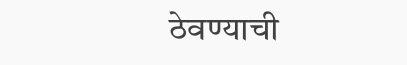ठेवण्याची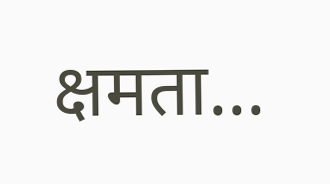क्षमता...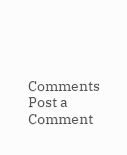Comments
Post a Comment